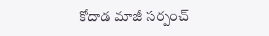కోదాడ మాజీ సర్పంచ్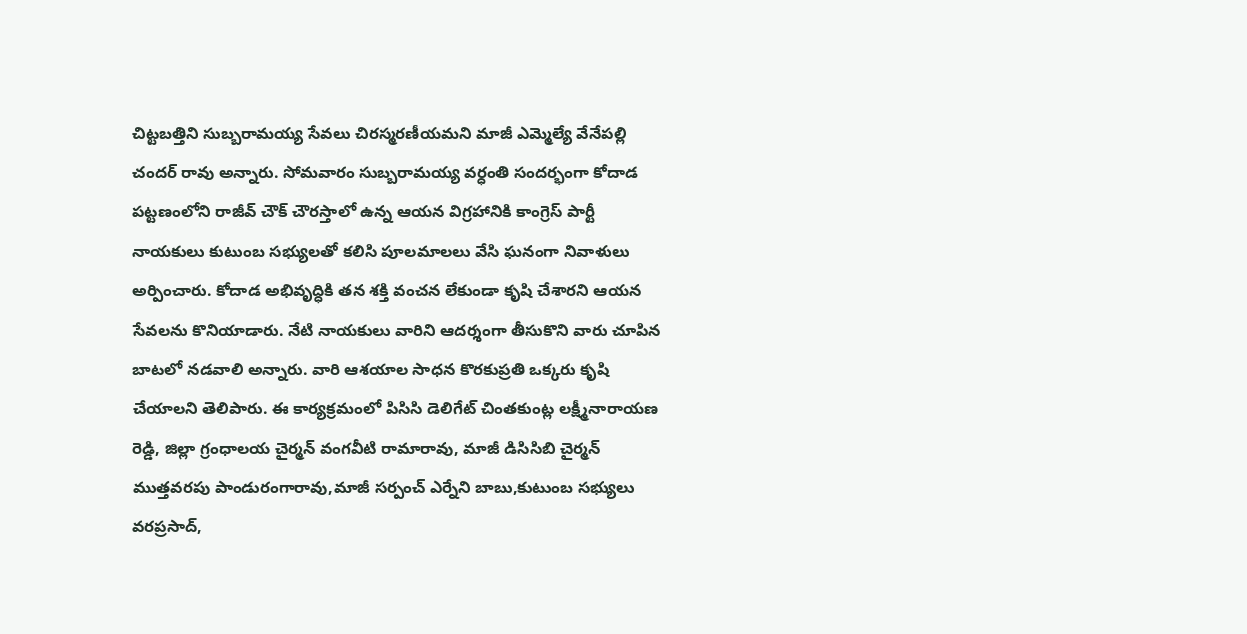చిట్టబత్తిని సుబ్బరామయ్య సేవలు చిరస్మరణీయమని మాజీ ఎమ్మెల్యే వేనేపల్లి చందర్ రావు అన్నారు. సోమవారం సుబ్బరామయ్య వర్ధంతి సందర్భంగా కోదాడ పట్టణంలోని రాజీవ్ చౌక్ చౌరస్తాలో ఉన్న ఆయన విగ్రహానికి కాంగ్రెస్ పార్టీ నాయకులు కుటుంబ సభ్యులతో కలిసి పూలమాలలు వేసి ఘనంగా నివాళులు అర్పించారు. కోదాడ అభివృద్ధికి తన శక్తి వంచన లేకుండా కృషి చేశారని ఆయన సేవలను కొనియాడారు. నేటి నాయకులు వారిని ఆదర్శంగా తీసుకొని వారు చూపిన బాటలో నడవాలి అన్నారు. వారి ఆశయాల సాధన కొరకుప్రతి ఒక్కరు కృషి చేయాలని తెలిపారు. ఈ కార్యక్రమంలో పిసిసి డెలిగేట్ చింతకుంట్ల లక్ష్మీనారాయణ రెడ్డి, జిల్లా గ్రంధాలయ చైర్మన్ వంగవీటి రామారావు, మాజీ డిసిసిబి చైర్మన్ ముత్తవరపు పాండురంగారావు,మాజీ సర్పంచ్ ఎర్నేని బాబు,కుటుంబ సభ్యులు వరప్రసాద్,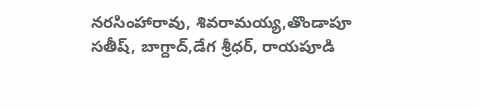నరసింహారావు, శివరామయ్య,తొండాపూ సతీష్, బాగ్దాద్,డేగ శ్రీధర్, రాయపూడి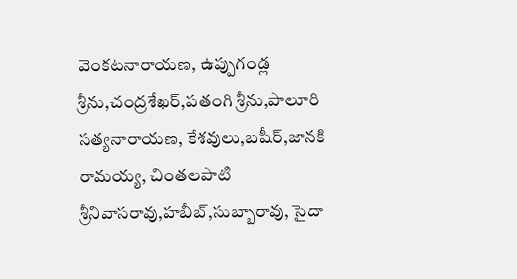వెంకటనారాయణ, ఉప్పుగండ్ల శ్రీను,చంద్రశేఖర్,పతంగి శ్రీను,పాలూరి సత్యనారాయణ, కేశవులు,బషీర్,జానకి రామయ్య, చింతలపాటి శ్రీనివాసరావు,హబీబ్,సుబ్బారావు, సైదా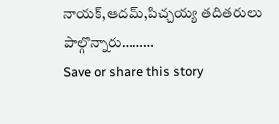నాయక్,ఆదమ్,పిచ్చయ్య తదితరులు పాల్గొన్నారు………
Save or share this story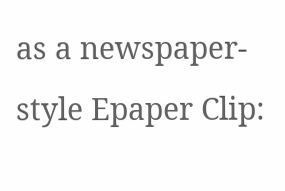as a newspaper-style Epaper Clip: